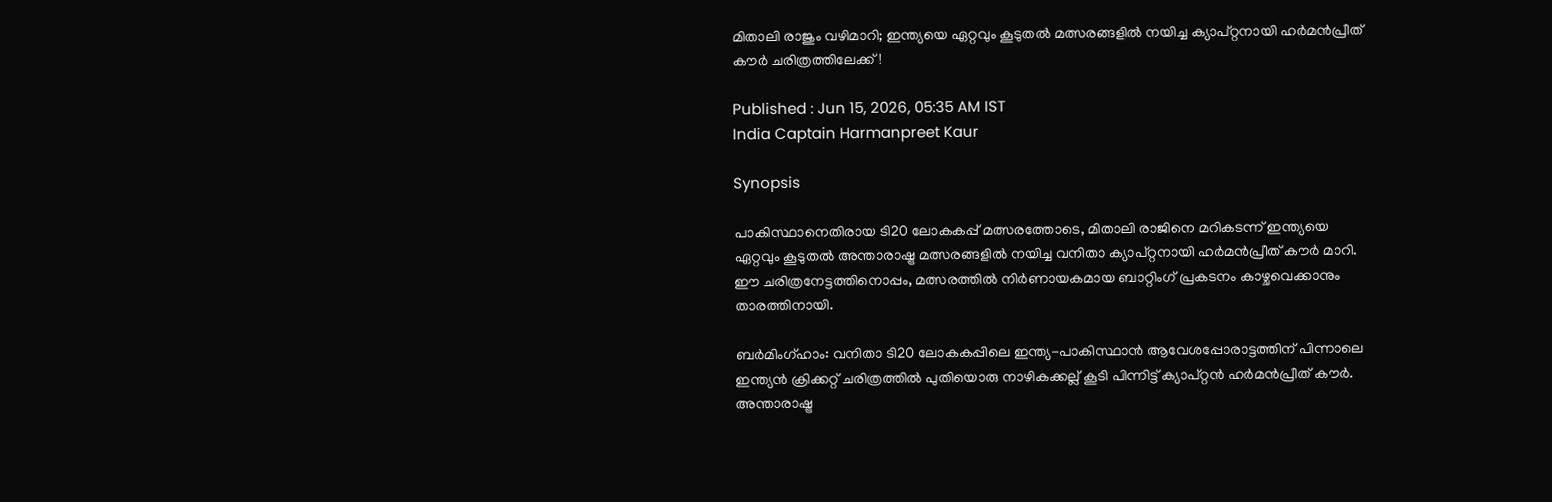മിതാലി രാജും വഴിമാറി; ഇന്ത്യയെ ഏറ്റവും കൂടുതല്‍ മത്സരങ്ങളില്‍ നയിച്ച ക്യാപ്റ്റനായി ഹര്‍മന്‍പ്രീത് കൗര്‍ ചരിത്രത്തിലേക്ക്!

Published : Jun 15, 2026, 05:35 AM IST
India Captain Harmanpreet Kaur

Synopsis

പാകിസ്ഥാനെതിരായ ടി20 ലോകകപ്പ് മത്സരത്തോടെ, മിതാലി രാജിനെ മറികടന്ന് ഇന്ത്യയെ ഏറ്റവും കൂടുതല്‍ അന്താരാഷ്ട്ര മത്സരങ്ങളില്‍ നയിച്ച വനിതാ ക്യാപ്റ്റനായി ഹര്‍മന്‍പ്രീത് കൗര്‍ മാറി. ഈ ചരിത്രനേട്ടത്തിനൊപ്പം, മത്സരത്തില്‍ നിര്‍ണായകമായ ബാറ്റിംഗ് പ്രകടനം കാഴ്ചവെക്കാനും താരത്തിനായി.

ബര്‍മിംഗ്ഹാം: വനിതാ ടി20 ലോകകപ്പിലെ ഇന്ത്യ-പാകിസ്ഥാന്‍ ആവേശപ്പോരാട്ടത്തിന് പിന്നാലെ ഇന്ത്യന്‍ ക്രിക്കറ്റ് ചരിത്രത്തില്‍ പുതിയൊരു നാഴികക്കല്ല് കൂടി പിന്നിട്ട് ക്യാപ്റ്റന്‍ ഹര്‍മന്‍പ്രീത് കൗര്‍. അന്താരാഷ്ട്ര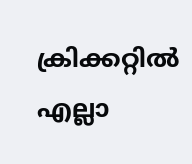ക്രിക്കറ്റില്‍ എല്ലാ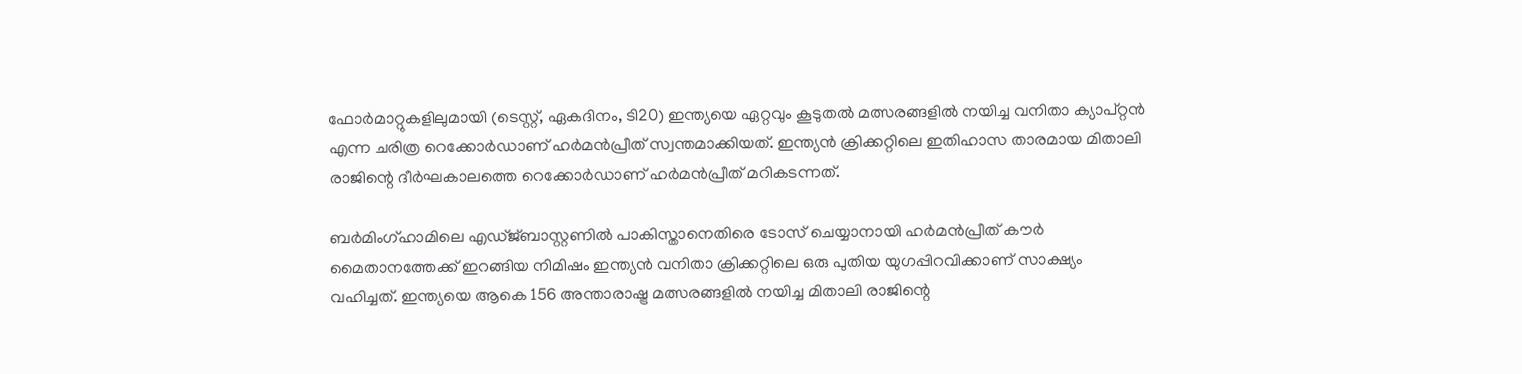ഫോര്‍മാറ്റുകളിലുമായി (ടെസ്റ്റ്, ഏകദിനം, ടി20) ഇന്ത്യയെ ഏറ്റവും കൂടുതല്‍ മത്സരങ്ങളില്‍ നയിച്ച വനിതാ ക്യാപ്റ്റന്‍ എന്ന ചരിത്ര റെക്കോര്‍ഡാണ് ഹര്‍മന്‍പ്രീത് സ്വന്തമാക്കിയത്. ഇന്ത്യന്‍ ക്രിക്കറ്റിലെ ഇതിഹാസ താരമായ മിതാലി രാജിന്റെ ദീര്‍ഘകാലത്തെ റെക്കോര്‍ഡാണ് ഹര്‍മന്‍പ്രീത് മറികടന്നത്.

ബര്‍മിംഗ്ഹാമിലെ എഡ്ജ്ബാസ്റ്റണില്‍ പാകിസ്താനെതിരെ ടോസ് ചെയ്യാനായി ഹര്‍മന്‍പ്രീത് കൗര്‍ മൈതാനത്തേക്ക് ഇറങ്ങിയ നിമിഷം ഇന്ത്യന്‍ വനിതാ ക്രിക്കറ്റിലെ ഒരു പുതിയ യുഗപ്പിറവിക്കാണ് സാക്ഷ്യം വഹിച്ചത്. ഇന്ത്യയെ ആകെ 156 അന്താരാഷ്ട്ര മത്സരങ്ങളില്‍ നയിച്ച മിതാലി രാജിന്റെ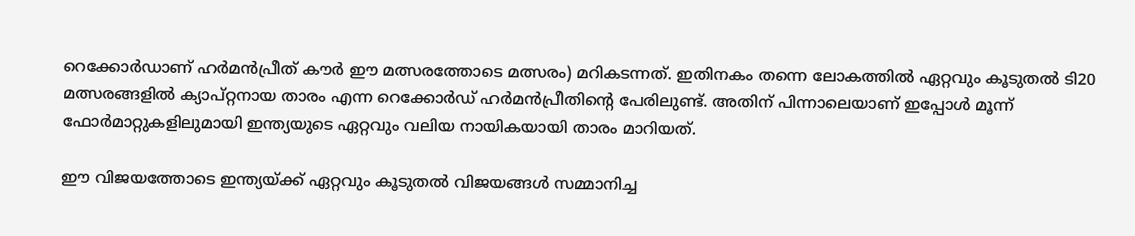റെക്കോര്‍ഡാണ് ഹര്‍മന്‍പ്രീത് കൗര്‍ ഈ മത്സരത്തോടെ മത്സരം) മറികടന്നത്. ഇതിനകം തന്നെ ലോകത്തില്‍ ഏറ്റവും കൂടുതല്‍ ടി20 മത്സരങ്ങളില്‍ ക്യാപ്റ്റനായ താരം എന്ന റെക്കോര്‍ഡ് ഹര്‍മന്‍പ്രീതിന്റെ പേരിലുണ്ട്. അതിന് പിന്നാലെയാണ് ഇപ്പോള്‍ മൂന്ന് ഫോര്‍മാറ്റുകളിലുമായി ഇന്ത്യയുടെ ഏറ്റവും വലിയ നായികയായി താരം മാറിയത്.

ഈ വിജയത്തോടെ ഇന്ത്യയ്ക്ക് ഏറ്റവും കൂടുതല്‍ വിജയങ്ങള്‍ സമ്മാനിച്ച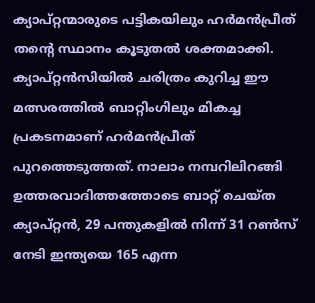ക്യാപ്റ്റന്മാരുടെ പട്ടികയിലും ഹര്‍മന്‍പ്രീത് തന്റെ സ്ഥാനം കൂടുതല്‍ ശക്തമാക്കി. ക്യാപ്റ്റന്‍സിയില്‍ ചരിത്രം കുറിച്ച ഈ മത്സരത്തില്‍ ബാറ്റിംഗിലും മികച്ച പ്രകടനമാണ് ഹര്‍മന്‍പ്രീത് പുറത്തെടുത്തത്. നാലാം നമ്പറിലിറങ്ങി ഉത്തരവാദിത്തത്തോടെ ബാറ്റ് ചെയ്ത ക്യാപ്റ്റന്‍, 29 പന്തുകളില്‍ നിന്ന് 31 റണ്‍സ് നേടി ഇന്ത്യയെ 165 എന്ന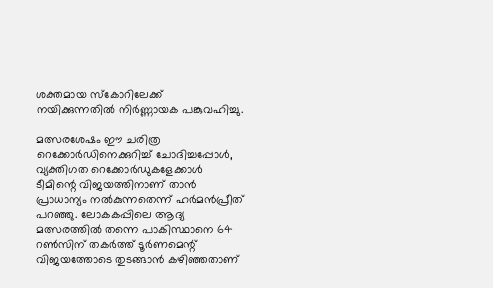ശക്തമായ സ്‌കോറിലേക്ക് നയിക്കുന്നതില്‍ നിര്‍ണ്ണായക പങ്കുവഹിച്ചു.

മത്സരശേഷം ഈ ചരിത്ര റെക്കോര്‍ഡിനെക്കുറിച്ച് ചോദിച്ചപ്പോള്‍, വ്യക്തിഗത റെക്കോര്‍ഡുകളേക്കാള്‍ ടീമിന്റെ വിജയത്തിനാണ് താന്‍ പ്രാധാന്യം നല്‍കുന്നതെന്ന് ഹര്‍മന്‍പ്രീത് പറഞ്ഞു. ലോകകപ്പിലെ ആദ്യ മത്സരത്തില്‍ തന്നെ പാകിസ്ഥാനെ 64 റണ്‍സിന് തകര്‍ത്ത് ടൂര്‍ണമെന്റ് വിജയത്തോടെ തുടങ്ങാന്‍ കഴിഞ്ഞതാണ്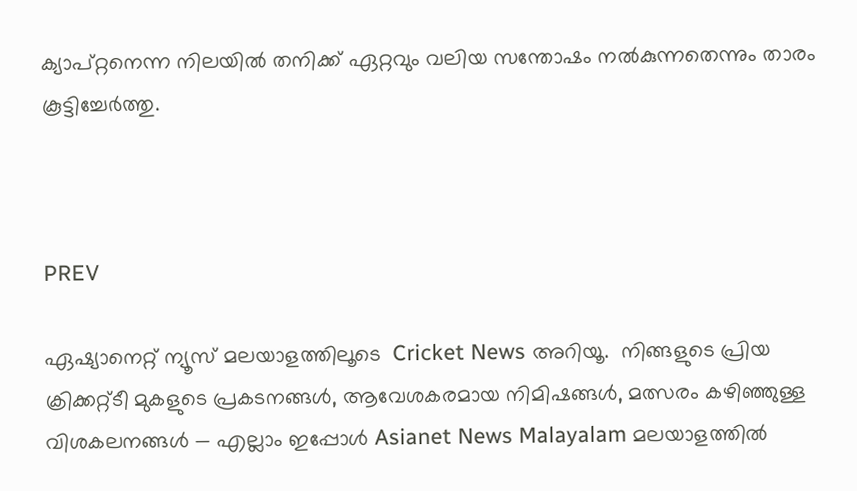ക്യാപ്റ്റനെന്ന നിലയില്‍ തനിക്ക് ഏറ്റവും വലിയ സന്തോഷം നല്‍കുന്നതെന്നും താരം കൂട്ടിച്ചേര്‍ത്തു.



PREV

ഏഷ്യാനെറ്റ് ന്യൂസ് മലയാളത്തിലൂടെ  Cricket News അറിയൂ.  നിങ്ങളുടെ പ്രിയ ക്രിക്കറ്റ്ടീ മുകളുടെ പ്രകടനങ്ങൾ, ആവേശകരമായ നിമിഷങ്ങൾ, മത്സരം കഴിഞ്ഞുള്ള വിശകലനങ്ങൾ — എല്ലാം ഇപ്പോൾ Asianet News Malayalam മലയാളത്തിൽ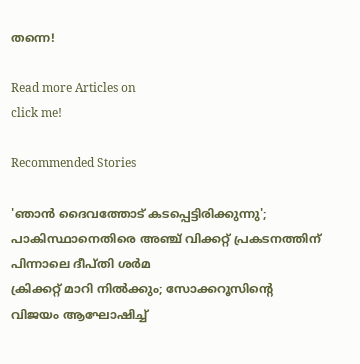തന്നെ!

Read more Articles on
click me!

Recommended Stories

'ഞാന്‍ ദൈവത്തോട് കടപ്പെട്ടിരിക്കുന്നു'; പാകിസ്ഥാനെതിരെ അഞ്ച് വിക്കറ്റ് പ്രകടനത്തിന് പിന്നാലെ ദീപ്തി ശര്‍മ
ക്രിക്കറ്റ് മാറി നില്‍ക്കും; സോക്കറൂസിന്റെ വിജയം ആഘോഷിച്ച്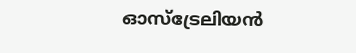ഓസ്‌ട്രേലിയന്‍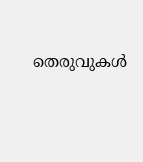തെരുവുകള്‍